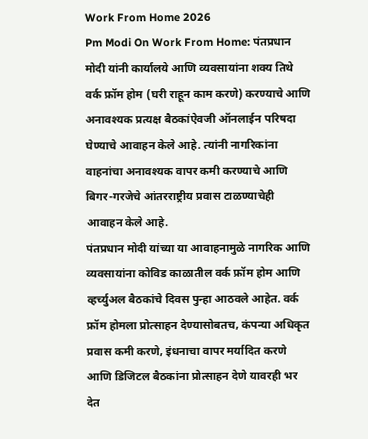Work From Home 2026
Pm Modi On Work From Home: पंतप्रधान मोदी यांनी कार्यालये आणि व्यवसायांना शक्य तिथे वर्क फ्रॉम होम (घरी राहून काम करणे) करण्याचे आणि अनावश्यक प्रत्यक्ष बैठकांऐवजी ऑनलाईन परिषदा घेण्याचे आवाहन केले आहे. त्यांनी नागरिकांना वाहनांचा अनावश्यक वापर कमी करण्याचे आणि बिगर-गरजेचे आंतरराष्ट्रीय प्रवास टाळण्याचेही आवाहन केले आहे.
पंतप्रधान मोदी यांच्या या आवाहनामुळे नागरिक आणि व्यवसायांना कोविड काळातील वर्क फ्रॉम होम आणि व्हर्च्युअल बैठकांचे दिवस पुन्हा आठवले आहेत. वर्क फ्रॉम होमला प्रोत्साहन देण्यासोबतच, कंपन्या अधिकृत प्रवास कमी करणे, इंधनाचा वापर मर्यादित करणे आणि डिजिटल बैठकांना प्रोत्साहन देणे यावरही भर देत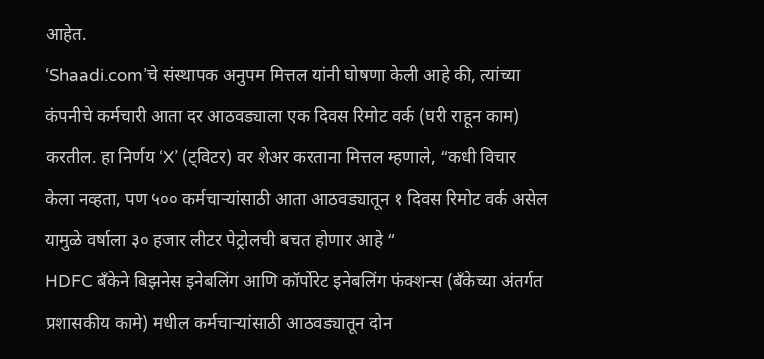आहेत.
‘Shaadi.com’चे संस्थापक अनुपम मित्तल यांनी घोषणा केली आहे की, त्यांच्या कंपनीचे कर्मचारी आता दर आठवड्याला एक दिवस रिमोट वर्क (घरी राहून काम) करतील. हा निर्णय ‘X’ (ट्विटर) वर शेअर करताना मित्तल म्हणाले, “कधी विचार केला नव्हता, पण ५०० कर्मचाऱ्यांसाठी आता आठवड्यातून १ दिवस रिमोट वर्क असेल यामुळे वर्षाला ३० हजार लीटर पेट्रोलची बचत होणार आहे “
HDFC बँकेने बिझनेस इनेबलिंग आणि कॉर्पोरेट इनेबलिंग फंक्शन्स (बँकेच्या अंतर्गत प्रशासकीय कामे) मधील कर्मचाऱ्यांसाठी आठवड्यातून दोन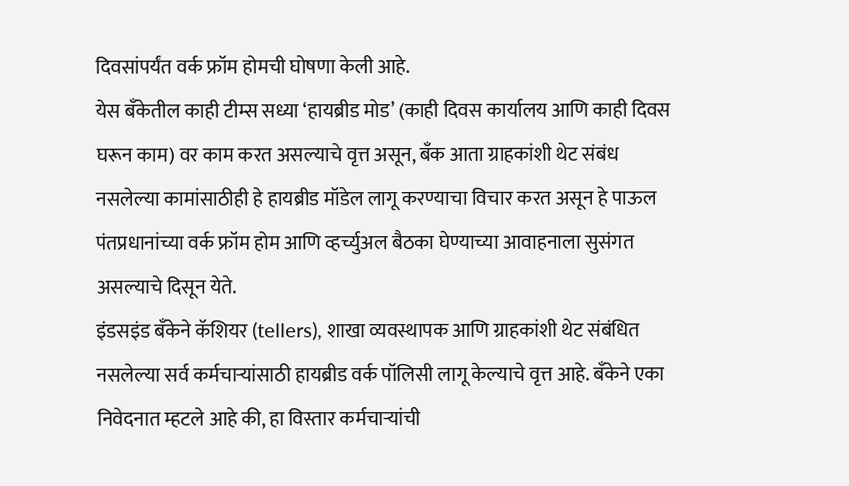दिवसांपर्यंत वर्क फ्रॉम होमची घोषणा केली आहे.
येस बँकेतील काही टीम्स सध्या ‘हायब्रीड मोड’ (काही दिवस कार्यालय आणि काही दिवस घरून काम) वर काम करत असल्याचे वृत्त असून, बँक आता ग्राहकांशी थेट संबंध नसलेल्या कामांसाठीही हे हायब्रीड मॉडेल लागू करण्याचा विचार करत असून हे पाऊल पंतप्रधानांच्या वर्क फ्रॉम होम आणि व्हर्च्युअल बैठका घेण्याच्या आवाहनाला सुसंगत असल्याचे दिसून येते.
इंडसइंड बँकेने कॅशियर (tellers), शाखा व्यवस्थापक आणि ग्राहकांशी थेट संबंधित नसलेल्या सर्व कर्मचाऱ्यांसाठी हायब्रीड वर्क पॉलिसी लागू केल्याचे वृत्त आहे. बँकेने एका निवेदनात म्हटले आहे की, हा विस्तार कर्मचाऱ्यांची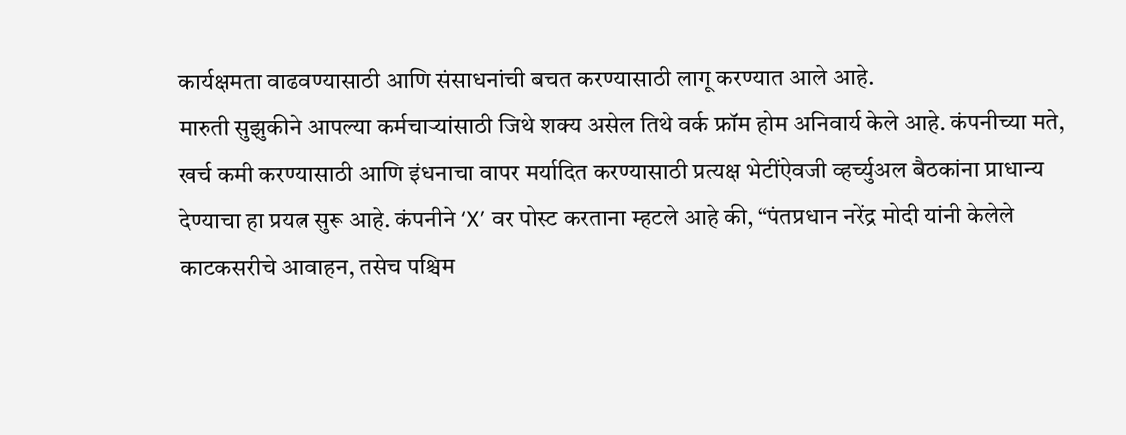कार्यक्षमता वाढवण्यासाठी आणि संसाधनांची बचत करण्यासाठी लागू करण्यात आले आहे.
मारुती सुझुकीने आपल्या कर्मचाऱ्यांसाठी जिथे शक्य असेल तिथे वर्क फ्रॉम होम अनिवार्य केले आहे. कंपनीच्या मते, खर्च कमी करण्यासाठी आणि इंधनाचा वापर मर्यादित करण्यासाठी प्रत्यक्ष भेटींऐवजी व्हर्च्युअल बैठकांना प्राधान्य देण्याचा हा प्रयत्न सुरू आहे. कंपनीने ‘X’ वर पोस्ट करताना म्हटले आहे की, “पंतप्रधान नरेंद्र मोदी यांनी केलेले काटकसरीचे आवाहन, तसेच पश्चिम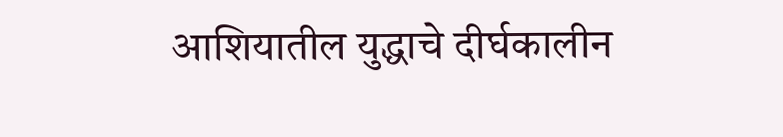आशियातील युद्धाचे दीर्घकालीन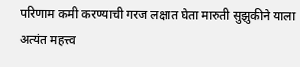परिणाम कमी करण्याची गरज लक्षात घेता मारुती सुझुकीने याला अत्यंत महत्त्व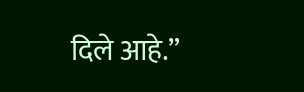दिले आहे.”